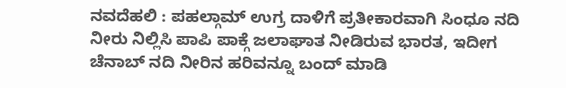ನವದೆಹಲಿ : ಪಹಲ್ಗಾಮ್ ಉಗ್ರ ದಾಳಿಗೆ ಪ್ರತೀಕಾರವಾಗಿ ಸಿಂಧೂ ನದಿ ನೀರು ನಿಲ್ಲಿಸಿ ಪಾಪಿ ಪಾಕ್ಗೆ ಜಲಾಘಾತ ನೀಡಿರುವ ಭಾರತ, ಇದೀಗ ಚೆನಾಬ್ ನದಿ ನೀರಿನ ಹರಿವನ್ನೂ ಬಂದ್ ಮಾಡಿ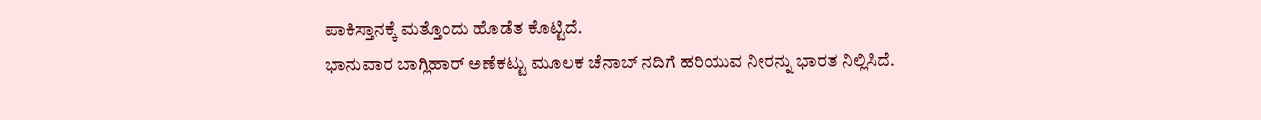ಪಾಕಿಸ್ತಾನಕ್ಕೆ ಮತ್ತೊಂದು ಹೊಡೆತ ಕೊಟ್ಟಿದೆ.
ಭಾನುವಾರ ಬಾಗ್ಲಿಹಾರ್ ಅಣೆಕಟ್ಟು ಮೂಲಕ ಚೆನಾಬ್ ನದಿಗೆ ಹರಿಯುವ ನೀರನ್ನು ಭಾರತ ನಿಲ್ಲಿಸಿದೆ.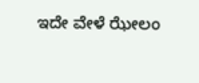ಇದೇ ವೇಳೆ ಝೇಲಂ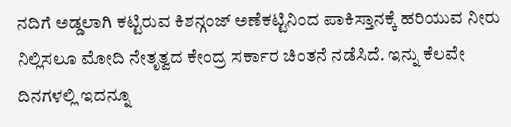ನದಿಗೆ ಅಡ್ಡಲಾಗಿ ಕಟ್ಟಿರುವ ಕಿಶನ್ಗಂಜ್ ಅಣೆಕಟ್ಟಿನಿಂದ ಪಾಕಿಸ್ತಾನಕ್ಕೆ ಹರಿಯುವ ನೀರು ನಿಲ್ಲಿಸಲೂ ಮೋದಿ ನೇತೃತ್ವದ ಕೇಂದ್ರ ಸರ್ಕಾರ ಚಿಂತನೆ ನಡೆಸಿದೆ. ಇನ್ನು ಕೆಲವೇ ದಿನಗಳಲ್ಲಿ ಇದನ್ನೂ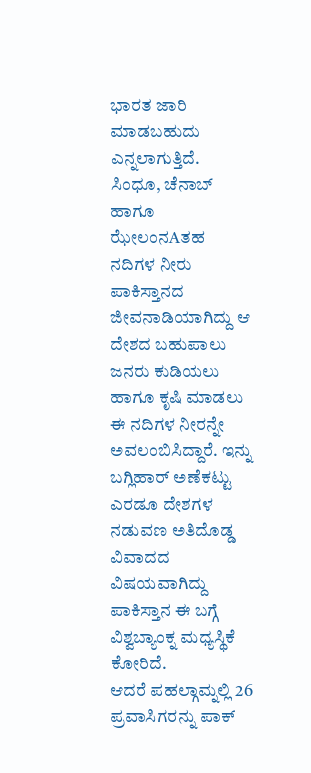ಭಾರತ ಜಾರಿ ಮಾಡಬಹುದು ಎನ್ನಲಾಗುತ್ತಿದೆ.
ಸಿಂಧೂ, ಚೆನಾಬ್ ಹಾಗೂ ಝೇಲಂನAತಹ ನದಿಗಳ ನೀರು ಪಾಕಿಸ್ತಾನದ ಜೀವನಾಡಿಯಾಗಿದ್ದು ಆ ದೇಶದ ಬಹುಪಾಲು ಜನರು ಕುಡಿಯಲು ಹಾಗೂ ಕೃಷಿ ಮಾಡಲು ಈ ನದಿಗಳ ನೀರನ್ನೇ ಅವಲಂಬಿಸಿದ್ದಾರೆ. ಇನ್ನು ಬಗ್ಲಿಹಾರ್ ಅಣೆಕಟ್ಟು ಎರಡೂ ದೇಶಗಳ ನಡುವಣ ಅತಿದೊಡ್ಡ ವಿವಾದದ ವಿಷಯವಾಗಿದ್ದು ಪಾಕಿಸ್ತಾನ ಈ ಬಗ್ಗೆ ವಿಶ್ವಬ್ಯಾಂಕ್ನ ಮಧ್ಯಸ್ಥಿಕೆ ಕೋರಿದೆ.
ಆದರೆ ಪಹಲ್ಗಾಮ್ನಲ್ಲಿ 26 ಪ್ರವಾಸಿಗರನ್ನು ಪಾಕ್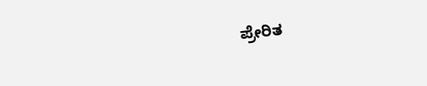ಪ್ರೇರಿತ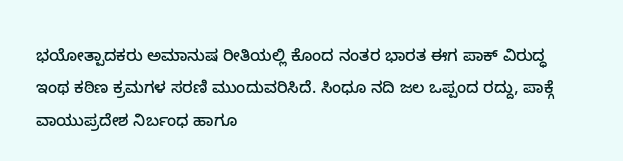ಭಯೋತ್ಪಾದಕರು ಅಮಾನುಷ ರೀತಿಯಲ್ಲಿ ಕೊಂದ ನಂತರ ಭಾರತ ಈಗ ಪಾಕ್ ವಿರುದ್ಧ ಇಂಥ ಕಠಿಣ ಕ್ರಮಗಳ ಸರಣಿ ಮುಂದುವರಿಸಿದೆ. ಸಿಂಧೂ ನದಿ ಜಲ ಒಪ್ಪಂದ ರದ್ದು, ಪಾಕ್ಗೆ ವಾಯುಪ್ರದೇಶ ನಿರ್ಬಂಧ ಹಾಗೂ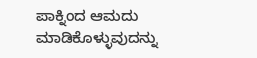ಪಾಕ್ನಿಂದ ಆಮದು ಮಾಡಿಕೊಳ್ಳುವುದನ್ನು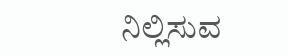ನಿಲ್ಲಿಸುವ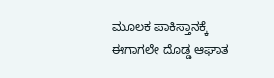ಮೂಲಕ ಪಾಕಿಸ್ತಾನಕ್ಕೆ ಈಗಾಗಲೇ ದೊಡ್ಡ ಆಘಾತ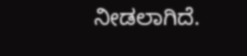ನೀಡಲಾಗಿದೆ.